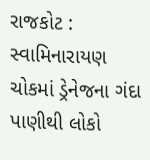રાજકોટ : સ્વામિનારાયણ ચોકમાં ડ્રેનેજના ગંદા પાણીથી લોકો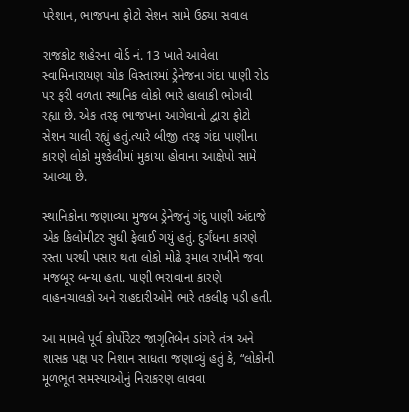પરેશાન, ભાજપના ફોટો સેશન સામે ઉઠ્યા સવાલ

રાજકોટ શહેરના વોર્ડ નં. 13 ખાતે આવેલા સ્વામિનારાયણ ચોક વિસ્તારમાં ડ્રેનેજના ગંદા પાણી રોડ પર ફરી વળતા સ્થાનિક લોકો ભારે હાલાકી ભોગવી રહ્યા છે. એક તરફ ભાજપના આગેવાનો દ્વારા ફોટો સેશન ચાલી રહ્યું હતું.ત્યારે બીજી તરફ ગંદા પાણીના કારણે લોકો મુશ્કેલીમાં મુકાયા હોવાના આક્ષેપો સામે આવ્યા છે.

સ્થાનિકોના જણાવ્યા મુજબ ડ્રેનેજનું ગંદુ પાણી અંદાજે એક કિલોમીટર સુધી ફેલાઈ ગયું હતું. દુર્ગંધના કારણે રસ્તા પરથી પસાર થતા લોકો મોઢે રૂમાલ રાખીને જવા મજબૂર બન્યા હતા. પાણી ભરાવાના કારણે વાહનચાલકો અને રાહદારીઓને ભારે તકલીફ પડી હતી.

આ મામલે પૂર્વ કોર્પોરેટર જાગૃતિબેન ડાંગરે તંત્ર અને શાસક પક્ષ પર નિશાન સાધતા જણાવ્યું હતું કે, “લોકોની મૂળભૂત સમસ્યાઓનું નિરાકરણ લાવવા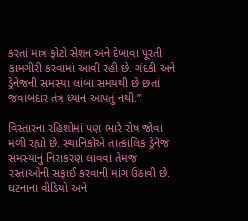કરતાં માત્ર ફોટો સેશન અને દેખાવા પૂરતી કામગીરી કરવામાં આવી રહી છે. ગંદકી અને ડ્રેનેજની સમસ્યા લાંબા સમયથી છે છતાં જવાબદાર તંત્ર ધ્યાન આપતું નથી.”

વિસ્તારના રહિશોમાં પણ ભારે રોષ જોવા મળી રહ્યો છે. સ્થાનિકોએ તાત્કાલિક ડ્રેનેજ સમસ્યાનું નિરાકરણ લાવવા તેમજ રસ્તાઓની સફાઈ કરવાની માંગ ઉઠાવી છે. ઘટનાના વીડિયો અને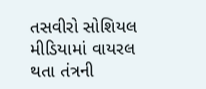તસવીરો સોશિયલ મીડિયામાં વાયરલ થતા તંત્રની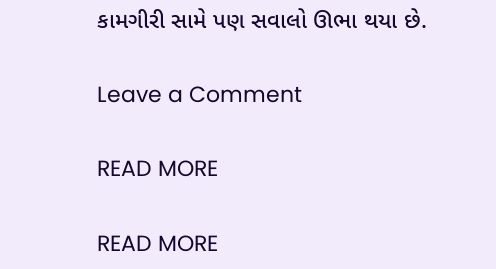કામગીરી સામે પણ સવાલો ઊભા થયા છે.

Leave a Comment

READ MORE

READ MORE